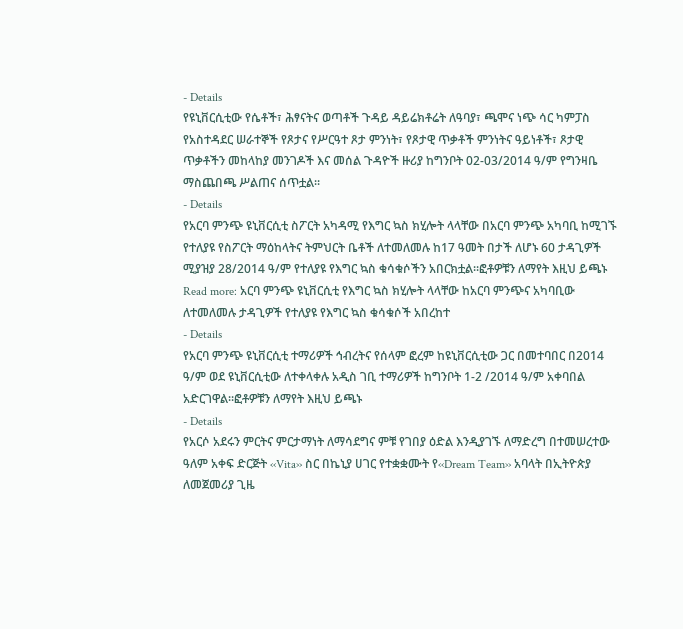- Details
የዩኒቨርሲቲው የሴቶች፣ ሕፃናትና ወጣቶች ጉዳይ ዳይሬክቶሬት ለዓባያ፣ ጫሞና ነጭ ሳር ካምፓስ የአስተዳደር ሠራተኞች የጾታና የሥርዓተ ጾታ ምንነት፣ የጾታዊ ጥቃቶች ምንነትና ዓይነቶች፣ ጾታዊ ጥቃቶችን መከላከያ መንገዶች እና መሰል ጉዳዮች ዙሪያ ከግንቦት 02-03/2014 ዓ/ም የግንዛቤ ማስጨበጫ ሥልጠና ሰጥቷል፡፡
- Details
የአርባ ምንጭ ዩኒቨርሲቲ ስፖርት አካዳሚ የእግር ኳስ ክሂሎት ላላቸው በአርባ ምንጭ አካባቢ ከሚገኙ የተለያዩ የስፖርት ማዕከላትና ትምህርት ቤቶች ለተመለመሉ ከ17 ዓመት በታች ለሆኑ 60 ታዳጊዎች ሚያዝያ 28/2014 ዓ/ም የተለያዩ የእግር ኳስ ቁሳቁሶችን አበርክቷል፡፡ፎቶዎቹን ለማየት እዚህ ይጫኑ
Read more: አርባ ምንጭ ዩኒቨርሲቲ የእግር ኳስ ክሂሎት ላላቸው ከአርባ ምንጭና አካባቢው ለተመለመሉ ታዳጊዎች የተለያዩ የእግር ኳስ ቁሳቁሶች አበረከተ
- Details
የአርባ ምንጭ ዩኒቨርሲቲ ተማሪዎች ኅብረትና የሰላም ፎረም ከዩኒቨርሲቲው ጋር በመተባበር በ2014 ዓ/ም ወደ ዩኒቨርሲቲው ለተቀላቀሉ አዲስ ገቢ ተማሪዎች ከግንቦት 1-2 /2014 ዓ/ም አቀባበል አድርገዋል፡፡ፎቶዎቹን ለማየት እዚህ ይጫኑ
- Details
የአርሶ አደሩን ምርትና ምርታማነት ለማሳደግና ምቹ የገበያ ዕድል እንዲያገኙ ለማድረግ በተመሠረተው ዓለም አቀፍ ድርጅት ‹‹Vita›› ስር በኬኒያ ሀገር የተቋቋሙት የ‹‹Dream Team›› አባላት በኢትዮጵያ ለመጀመሪያ ጊዜ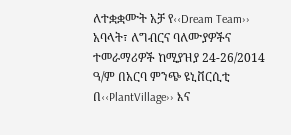ለተቋቋሙት አቻ የ‹‹Dream Team›› አባላት፣ ለግብርና ባለሙያዎችና ተመራማሪዎች ከሚያዝያ 24-26/2014 ዓ/ም በአርባ ምንጭ ዩኒቨርሲቲ በ‹‹PlantVillage›› እና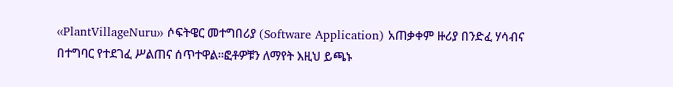‹‹PlantVillageNuru›› ሶፍትዌር መተግበሪያ (Software Application) አጠቃቀም ዙሪያ በንድፈ ሃሳብና በተግባር የተደገፈ ሥልጠና ሰጥተዋል፡፡ፎቶዎቹን ለማየት እዚህ ይጫኑ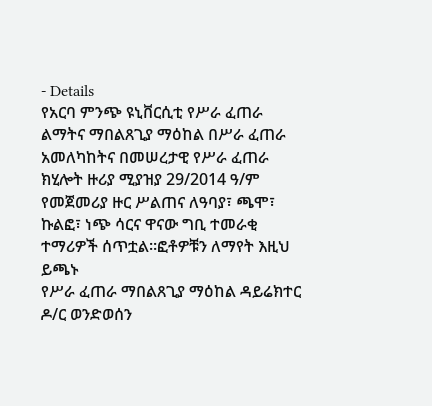- Details
የአርባ ምንጭ ዩኒቨርሲቲ የሥራ ፈጠራ ልማትና ማበልጸጊያ ማዕከል በሥራ ፈጠራ አመለካከትና በመሠረታዊ የሥራ ፈጠራ ክሂሎት ዙሪያ ሚያዝያ 29/2014 ዓ/ም የመጀመሪያ ዙር ሥልጠና ለዓባያ፣ ጫሞ፣ ኩልፎ፣ ነጭ ሳርና ዋናው ግቢ ተመራቂ ተማሪዎች ሰጥቷል፡፡ፎቶዎቹን ለማየት እዚህ ይጫኑ
የሥራ ፈጠራ ማበልጸጊያ ማዕከል ዳይሬክተር ዶ/ር ወንድወሰን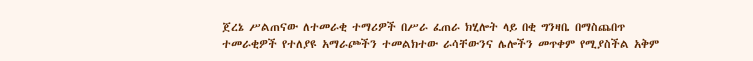ጀረኔ ሥልጠናው ለተመራቂ ተማሪዎች በሥራ ፈጠራ ክሂሎት ላይ በቂ ግንዛቤ በማስጨበጥ ተመራቂዎች የተለያዩ አማራጮችን ተመልክተው ራሳቸውንና ሌሎችን መጥቀም የሚያስችል አቅም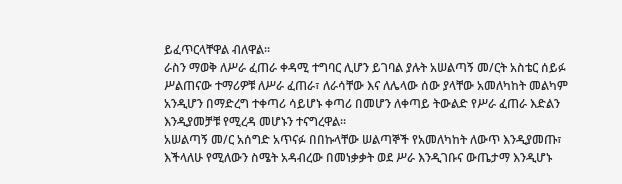ይፈጥርላቸዋል ብለዋል፡፡
ራስን ማወቅ ለሥራ ፈጠራ ቀዳሚ ተግባር ሊሆን ይገባል ያሉት አሠልጣኝ መ/ርት አስቴር ሰይፉ ሥልጠናው ተማሪዎቹ ለሥራ ፈጠራ፣ ለራሳቸው እና ለሌላው ሰው ያላቸው አመለካከት መልካም አንዲሆን በማድረግ ተቀጣሪ ሳይሆኑ ቀጣሪ በመሆን ለቀጣይ ትውልድ የሥራ ፈጠራ እድልን እንዲያመቻቹ የሚረዳ መሆኑን ተናግረዋል፡፡
አሠልጣኝ መ/ር አሰግድ አጥናፉ በበኩላቸው ሠልጣኞች የአመለካከት ለውጥ እንዲያመጡ፣ እችላለሁ የሚለውን ስሜት አዳብረው በመነቃቃት ወደ ሥራ እንዲገቡና ውጤታማ እንዲሆኑ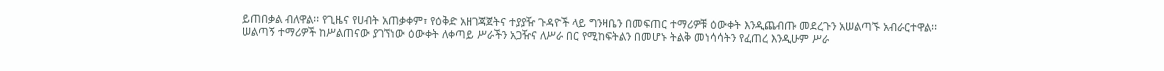ይጠበቃል ብለዋል፡፡ የጊዜና የሀብት አጠቃቀም፣ የዕቅድ አዘገጃጀትና ተያያዥ ጉዳዮች ላይ ግንዛቤን በመፍጠር ተማሪዎቹ ዕውቀት እንዲጨብጡ መደረጉን አሠልጣኙ አብራርተዋል፡፡
ሠልጣኝ ተማሪዎች ከሥልጠናው ያገኘነው ዕውቀት ለቀጣይ ሥራችን አጋዥና ለሥራ በር የሚከፍትልን በመሆኑ ትልቅ መነሳሳትን የፈጠረ እንዲሁም ሥራ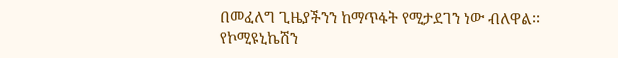በመፈለግ ጊዜያችንን ከማጥፋት የሚታደገን ነው ብለዋል፡፡
የኮሚዩኒኬሽን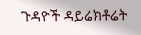ጉዳዮች ዳይሬክቶሬት